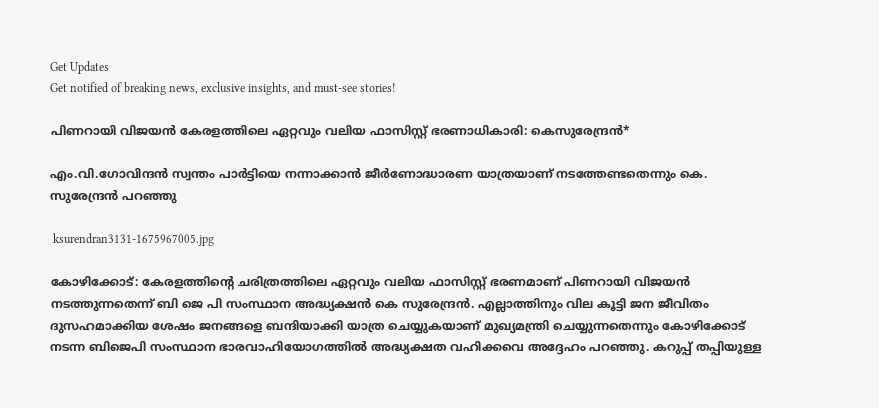Get Updates
Get notified of breaking news, exclusive insights, and must-see stories!

പിണറായി വിജയൻ കേരളത്തിലെ ഏറ്റവും വലിയ ഫാസിസ്റ്റ് ഭരണാധികാരി: കെസുരേന്ദ്രൻ*

എം.വി.ഗോവിന്ദൻ സ്വന്തം പാർട്ടിയെ നന്നാക്കാൻ ജീർണോദ്ധാരണ യാത്രയാണ് നടത്തേണ്ടതെന്നും കെ. സുരേന്ദ്രൻ പറഞ്ഞു

 ksurendran3131-1675967005.jpg

കോഴിക്കോട്: കേരളത്തിൻ്റെ ചരിത്രത്തിലെ ഏറ്റവും വലിയ ഫാസിസ്റ്റ് ഭരണമാണ് പിണറായി വിജയൻ നടത്തുന്നതെന്ന് ബി ജെ പി സംസ്ഥാന അദ്ധ്യക്ഷൻ കെ സുരേന്ദ്രൻ. എല്ലാത്തിനും വില കൂട്ടി ജന ജീവിതം ദുസഹമാക്കിയ ശേഷം ജനങ്ങളെ ബന്ദിയാക്കി യാത്ര ചെയ്യുകയാണ് മുഖ്യമന്ത്രി ചെയ്യുന്നതെന്നും കോഴിക്കോട് നടന്ന ബിജെപി സംസ്ഥാന ഭാരവാഹിയോഗത്തിൽ അദ്ധ്യക്ഷത വഹിക്കവെ അദ്ദേഹം പറഞ്ഞു. കറുപ്പ് തപ്പിയുള്ള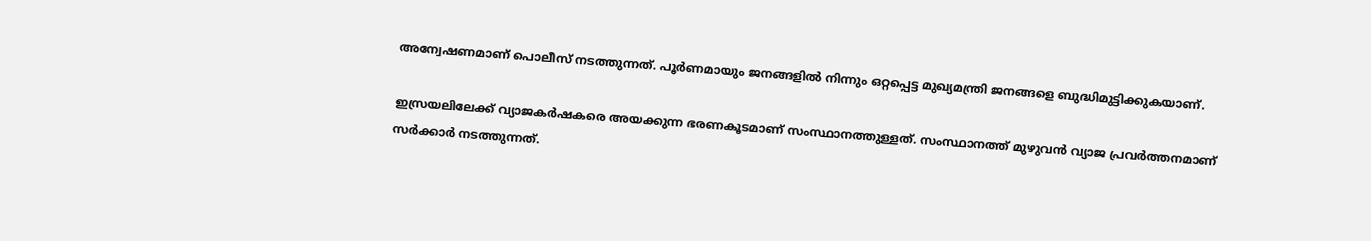അന്വേഷണമാണ് പൊലീസ് നടത്തുന്നത്. പൂർണമായും ജനങ്ങളിൽ നിന്നും ഒറ്റപ്പെട്ട മുഖ്യമന്ത്രി ജനങ്ങളെ ബുദ്ധിമുട്ടിക്കുകയാണ്.

ഇസ്രയലിലേക്ക് വ്യാജകർഷകരെ അയക്കുന്ന ഭരണകൂടമാണ് സംസ്ഥാനത്തുള്ളത്. സംസ്ഥാനത്ത് മുഴുവൻ വ്യാജ പ്രവർത്തനമാണ് സർക്കാർ നടത്തുന്നത്.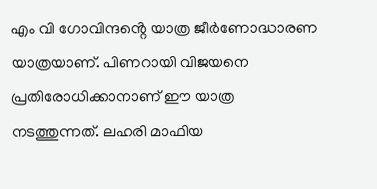എം വി ഗോവിന്ദൻ്റെ യാത്ര ജീർണോദ്ധാരണ യാത്രയാണ്. പിണറായി വിജയനെ പ്രതിരോധിക്കാനാണ് ഈ യാത്ര നടത്തുന്നത്. ലഹരി മാഫിയ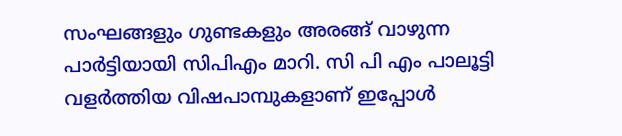സംഘങ്ങളും ഗുണ്ടകളും അരങ്ങ് വാഴുന്ന പാർട്ടിയായി സിപിഎം മാറി. സി പി എം പാലൂട്ടി വളർത്തിയ വിഷപാമ്പുകളാണ് ഇപ്പോൾ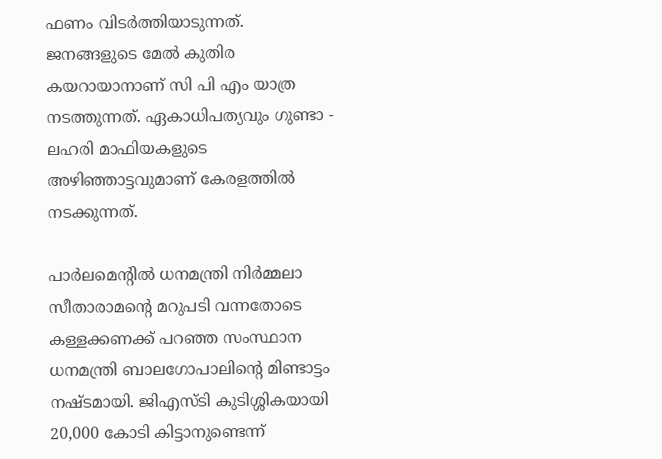ഫണം വിടർത്തിയാടുന്നത്. ജനങ്ങളുടെ മേൽ കുതിര കയറായാനാണ് സി പി എം യാത്ര നടത്തുന്നത്. ഏകാധിപത്യവും ഗുണ്ടാ - ലഹരി മാഫിയകളുടെ അഴിഞ്ഞാട്ടവുമാണ് കേരളത്തിൽ നടക്കുന്നത്.

പാർലമെൻ്റിൽ ധനമന്ത്രി നിർമ്മലാ സീതാരാമൻ്റെ മറുപടി വന്നതോടെ കള്ളക്കണക്ക് പറഞ്ഞ സംസ്ഥാന ധനമന്ത്രി ബാലഗോപാലിൻ്റെ മിണ്ടാട്ടം നഷ്ടമായി. ജിഎസ്ടി കുടിശ്ശികയായി 20,000 കോടി കിട്ടാനുണ്ടെന്ന്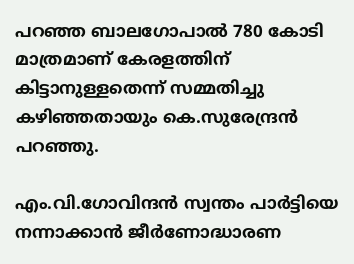പറഞ്ഞ ബാലഗോപാൽ 780 കോടി മാത്രമാണ് കേരളത്തിന് കിട്ടാനുള്ളതെന്ന് സമ്മതിച്ചു കഴിഞ്ഞതായും കെ.സുരേന്ദ്രൻ പറഞ്ഞു.

എം.വി.ഗോവിന്ദൻ സ്വന്തം പാർട്ടിയെ നന്നാക്കാൻ ജീർണോദ്ധാരണ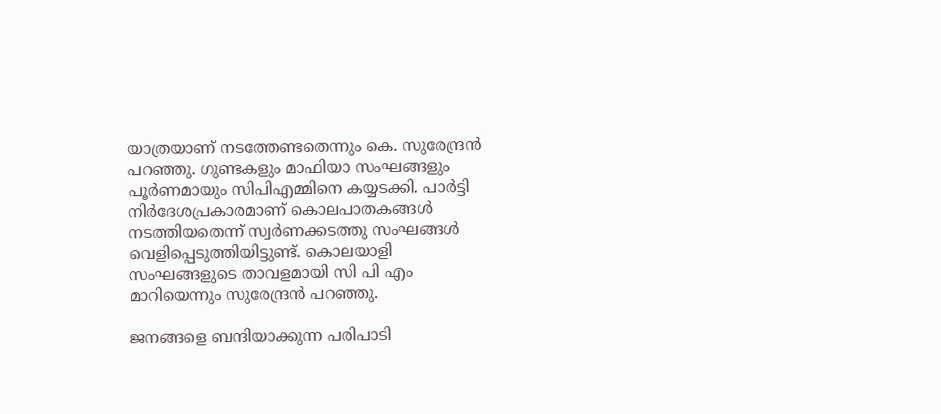യാത്രയാണ് നടത്തേണ്ടതെന്നും കെ. സുരേന്ദ്രൻ പറഞ്ഞു. ഗുണ്ടകളും മാഫിയാ സംഘങ്ങളും പൂർണമായും സിപിഎമ്മിനെ കയ്യടക്കി. പാർട്ടി നിർദേശപ്രകാരമാണ് കൊലപാതകങ്ങൾ നടത്തിയതെന്ന് സ്വർണക്കടത്തു സംഘങ്ങൾ വെളിപ്പെടുത്തിയിട്ടുണ്ട്. കൊലയാളി സംഘങ്ങളുടെ താവളമായി സി പി എം മാറിയെന്നും സുരേന്ദ്രൻ പറഞ്ഞു.

ജനങ്ങളെ ബന്ദിയാക്കുന്ന പരിപാടി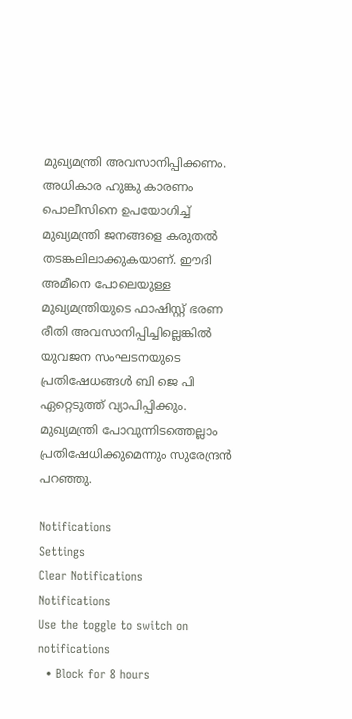മുഖ്യമന്ത്രി അവസാനിപ്പിക്കണം. അധികാര ഹുങ്കു കാരണം പൊലീസിനെ ഉപയോഗിച്ച് മുഖ്യമന്ത്രി ജനങ്ങളെ കരുതൽ തടങ്കലിലാക്കുകയാണ്. ഈദി അമീനെ പോലെയുള്ള മുഖ്യമന്ത്രിയുടെ ഫാഷിസ്റ്റ് ഭരണ രീതി അവസാനിപ്പിച്ചില്ലെങ്കിൽ യുവജന സംഘടനയുടെ പ്രതിഷേധങ്ങൾ ബി ജെ പി ഏറ്റെടുത്ത് വ്യാപിപ്പിക്കും. മുഖ്യമന്ത്രി പോവുന്നിടത്തെല്ലാം പ്രതിഷേധിക്കുമെന്നും സുരേന്ദ്രൻ പറഞ്ഞു.

Notifications
Settings
Clear Notifications
Notifications
Use the toggle to switch on notifications
  • Block for 8 hours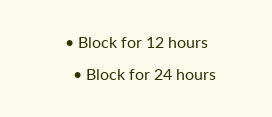• Block for 12 hours
  • Block for 24 hours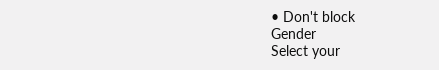• Don't block
Gender
Select your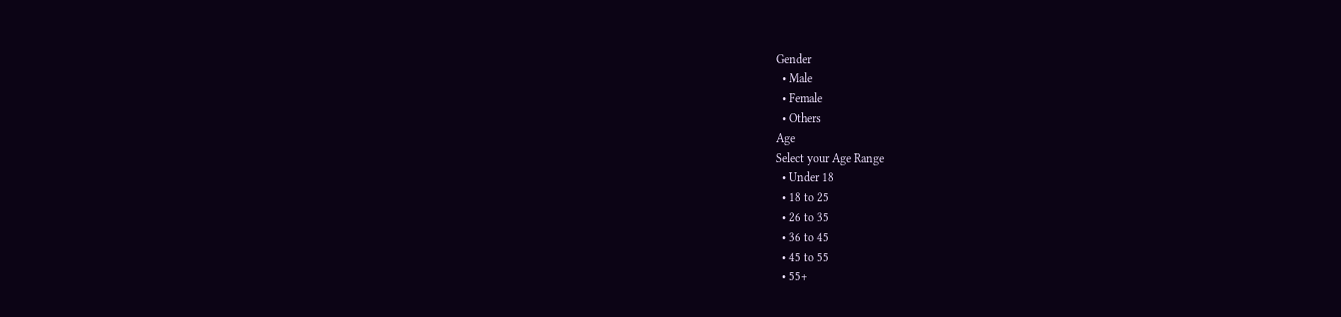Gender
  • Male
  • Female
  • Others
Age
Select your Age Range
  • Under 18
  • 18 to 25
  • 26 to 35
  • 36 to 45
  • 45 to 55
  • 55+